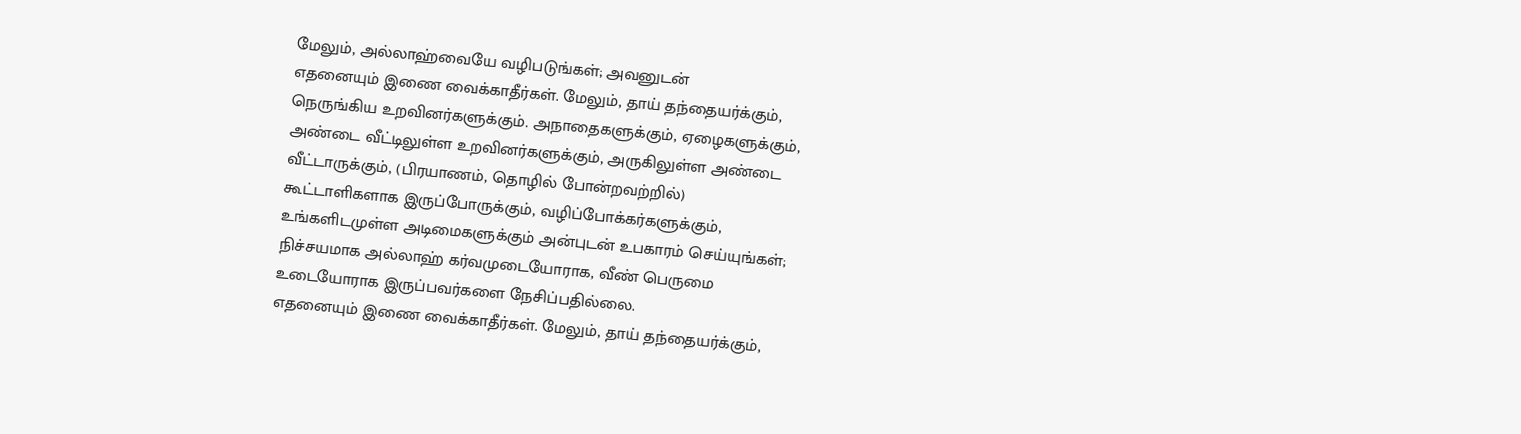மேலும், அல்லாஹ்வையே வழிபடுங்கள்; அவனுடன்
எதனையும் இணை வைக்காதீர்கள். மேலும், தாய் தந்தையர்க்கும்,
நெருங்கிய உறவினர்களுக்கும். அநாதைகளுக்கும், ஏழைகளுக்கும்,
அண்டை வீட்டிலுள்ள உறவினர்களுக்கும், அருகிலுள்ள அண்டை
வீட்டாருக்கும், (பிரயாணம், தொழில் போன்றவற்றில்)
கூட்டாளிகளாக இருப்போருக்கும், வழிப்போக்கர்களுக்கும்,
உங்களிடமுள்ள அடிமைகளுக்கும் அன்புடன் உபகாரம் செய்யுங்கள்;
நிச்சயமாக அல்லாஹ் கர்வமுடையோராக, வீண் பெருமை
உடையோராக இருப்பவர்களை நேசிப்பதில்லை.
எதனையும் இணை வைக்காதீர்கள். மேலும், தாய் தந்தையர்க்கும்,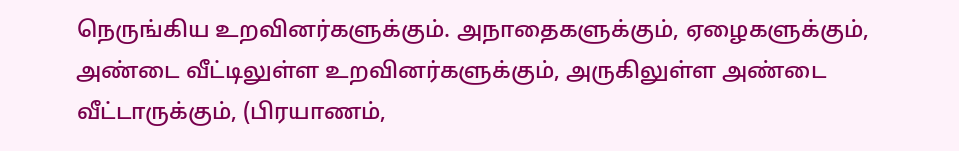நெருங்கிய உறவினர்களுக்கும். அநாதைகளுக்கும், ஏழைகளுக்கும்,
அண்டை வீட்டிலுள்ள உறவினர்களுக்கும், அருகிலுள்ள அண்டை
வீட்டாருக்கும், (பிரயாணம்,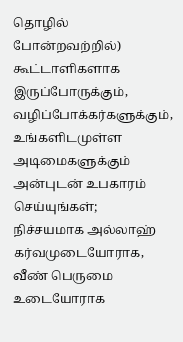தொழில் போன்றவற்றில்)
கூட்டாளிகளாக இருப்போருக்கும், வழிப்போக்கர்களுக்கும்,
உங்களிடமுள்ள அடிமைகளுக்கும் அன்புடன் உபகாரம் செய்யுங்கள்;
நிச்சயமாக அல்லாஹ் கர்வமுடையோராக, வீண் பெருமை
உடையோராக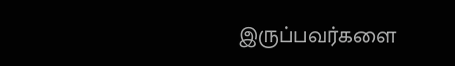இருப்பவர்களை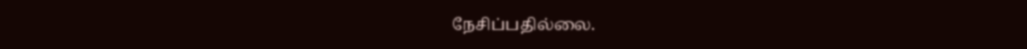நேசிப்பதில்லை.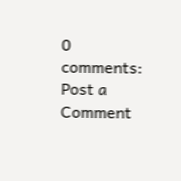0 comments:
Post a Comment